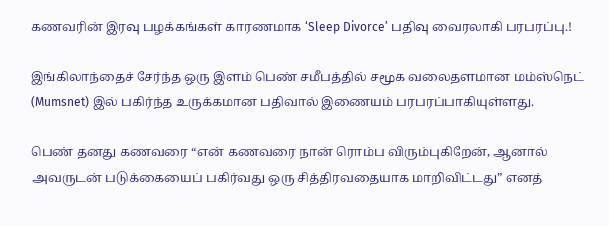கணவரின் இரவு பழக்கங்கள் காரணமாக ‘Sleep Divorce’ பதிவு வைரலாகி பரபரப்பு.!

இங்கிலாந்தைச் சேர்ந்த ஒரு இளம் பெண் சமீபத்தில் சமூக வலைதளமான மம்ஸ்நெட் (Mumsnet) இல் பகிர்ந்த உருக்கமான பதிவால் இணையம் பரபரப்பாகியுள்ளது.

பெண் தனது கணவரை “என் கணவரை நான் ரொம்ப விரும்புகிறேன், ஆனால் அவருடன் படுக்கையைப் பகிர்வது ஒரு சித்திரவதையாக மாறிவிட்டது” எனத்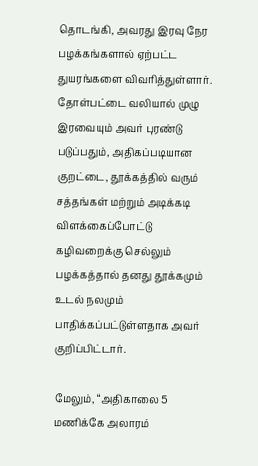தொடங்கி, அவரது இரவு நேர பழக்கங்களால் ஏற்பட்ட துயரங்களை விவரித்துள்ளார். தோள்பட்டை வலியால் முழு இரவையும் அவர் புரண்டு படுப்பதும், அதிகப்படியான குறட்டை, தூக்கத்தில் வரும் சத்தங்கள் மற்றும் அடிக்கடி விளக்கைப்போட்டு கழிவறைக்கு செல்லும் பழக்கத்தால் தனது தூக்கமும் உடல் நலமும் பாதிக்கப்பட்டுள்ளதாக அவர் குறிப்பிட்டார்.

மேலும், “அதிகாலை 5 மணிக்கே அலாரம்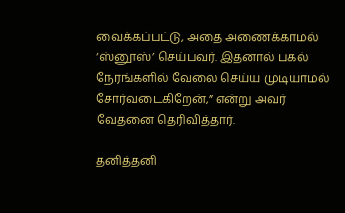வைக்கப்பட்டு, அதை அணைக்காமல் ‘ஸ்னூஸ்’ செய்பவர். இதனால் பகல் நேரங்களில் வேலை செய்ய முடியாமல் சோர்வடைகிறேன்,” என்று அவர் வேதனை தெரிவித்தார்.

தனித்தனி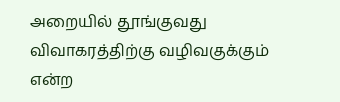அறையில் தூங்குவது விவாகரத்திற்கு வழிவகுக்கும் என்ற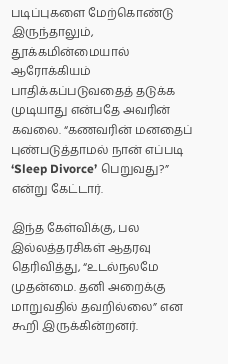படிப்புகளை மேற்கொண்டு இருந்தாலும், தூக்கமின்மையால் ஆரோக்கியம் பாதிக்கப்படுவதைத் தடுக்க முடியாது என்பதே அவரின் கவலை. “கணவரின் மனதைப் புண்படுத்தாமல் நான் எப்படி ‘Sleep Divorce’ பெறுவது?” என்று கேட்டார்.

இந்த கேள்விக்கு, பல இல்லத்தரசிகள் ஆதரவு தெரிவித்து, “உடல்நலமே முதன்மை. தனி அறைக்கு மாறுவதில் தவறில்லை” என கூறி இருக்கின்றனர்.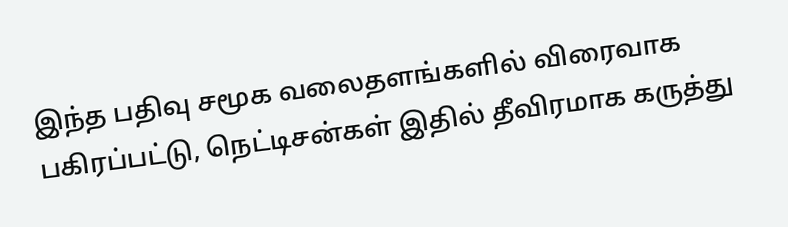இந்த பதிவு சமூக வலைதளங்களில் விரைவாக பகிரப்பட்டு, நெட்டிசன்கள் இதில் தீவிரமாக கருத்து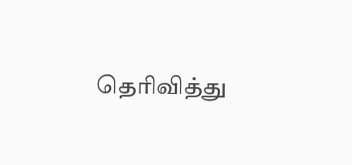தெரிவித்து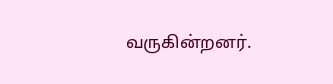வருகின்றனர்.